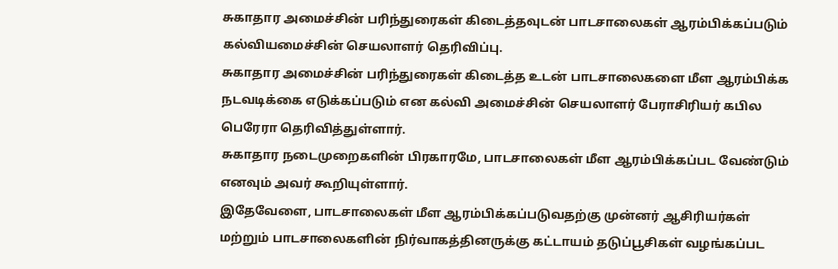சுகாதார அமைச்சின் பரிந்துரைகள் கிடைத்தவுடன் பாடசாலைகள் ஆரம்பிக்கப்படும் கல்வியமைச்சின் செயலாளர் தெரிவிப்பு.
சுகாதார அமைச்சின் பரிந்துரைகள் கிடைத்த உடன் பாடசாலைகளை மீள ஆரம்பிக்க நடவடிக்கை எடுக்கப்படும் என கல்வி அமைச்சின் செயலாளர் பேராசிரியர் கபில பெரேரா தெரிவித்துள்ளார்.
சுகாதார நடைமுறைகளின் பிரகாரமே, பாடசாலைகள் மீள ஆரம்பிக்கப்பட வேண்டும் எனவும் அவர் கூறியுள்ளார்.
இதேவேளை, பாடசாலைகள் மீள ஆரம்பிக்கப்படுவதற்கு முன்னர் ஆசிரியர்கள் மற்றும் பாடசாலைகளின் நிர்வாகத்தினருக்கு கட்டாயம் தடுப்பூசிகள் வழங்கப்பட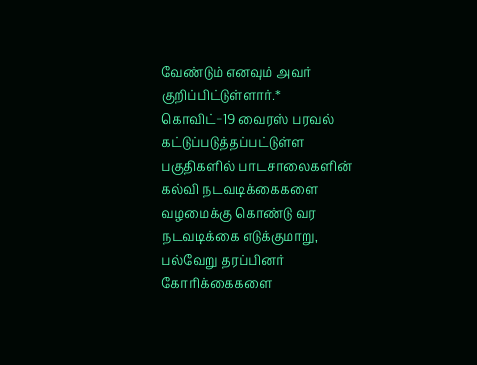வேண்டும் எனவும் அவர் குறிப்பிட்டுள்ளார்.*
கொவிட்−19 வைரஸ் பரவல் கட்டுப்படுத்தப்பட்டுள்ள பகுதிகளில் பாடசாலைகளின் கல்வி நடவடிக்கைகளை வழமைக்கு கொண்டு வர நடவடிக்கை எடுக்குமாறு, பல்வேறு தரப்பினர் கோரிக்கைகளை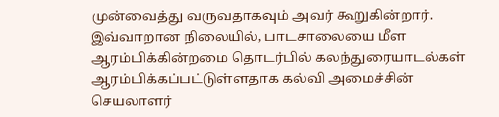முன்வைத்து வருவதாகவும் அவர் கூறுகின்றார்.
இவ்வாறான நிலையில், பாடசாலையை மீள ஆரம்பிக்கின்றமை தொடர்பில் கலந்துரையாடல்கள் ஆரம்பிக்கப்பட்டுள்ளதாக கல்வி அமைச்சின் செயலாளர்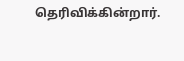தெரிவிக்கின்றார்.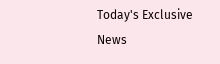Today's Exclusive News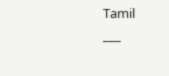Tamil
___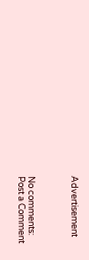Advertisement



No comments:
Post a Comment